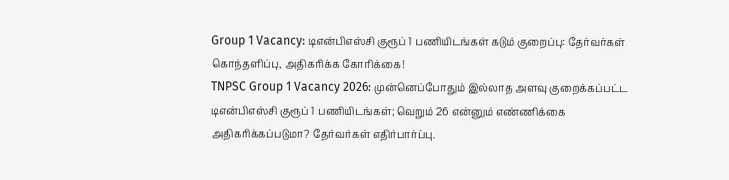Group 1 Vacancy: டிஎன்பிஎஸ்சி குரூப் 1 பணியிடங்கள் கடும் குறைப்பு: தேர்வர்கள் கொந்தளிப்பு, அதிகரிக்க கோரிக்கை!
TNPSC Group 1 Vacancy 2026: முன்னெப்போதும் இல்லாத அளவு குறைக்கப்பட்ட டிஎன்பிஎஸ்சி குரூப் 1 பணியிடங்கள்; வெறும் 26 என்னும் எண்ணிக்கை அதிகரிக்கப்படுமா? தேர்வர்கள் எதிர்பார்ப்பு.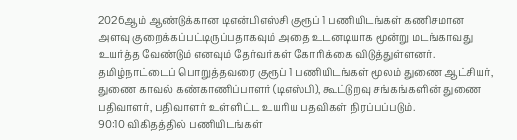2026ஆம் ஆண்டுக்கான டிஎன்பிஎஸ்சி குரூப் 1 பணியிடங்கள் கணிசமான அளவு குறைக்கப்பட்டிருப்பதாகவும் அதை உடனடியாக மூன்று மடங்காவது உயர்த்த வேண்டும் எனவும் தேர்வர்கள் கோரிக்கை விடுத்துள்ளனர்.
தமிழ்நாட்டைப் பொறுத்தவரை குரூப் 1 பணியிடங்கள் மூலம் துணை ஆட்சியர், துணை காவல் கண்காணிப்பாளர் (டிஎஸ்பி), கூட்டுறவு சங்கங்களின் துணை பதிவாளர், பதிவாளர் உள்ளிட்ட உயரிய பதவிகள் நிரப்பப்படும்.
90:10 விகிதத்தில் பணியிடங்கள்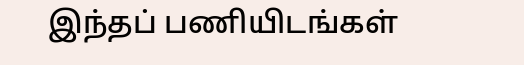இந்தப் பணியிடங்கள்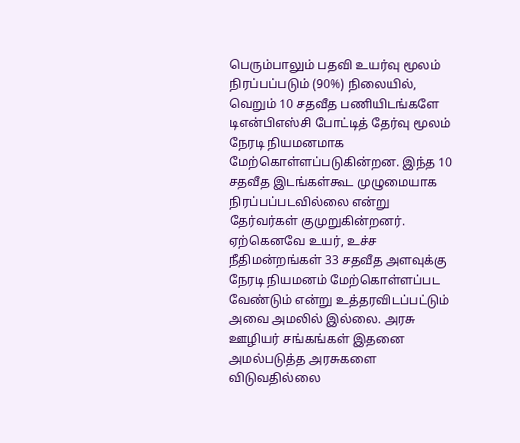பெரும்பாலும் பதவி உயர்வு மூலம் நிரப்பப்படும் (90%) நிலையில், வெறும் 10 சதவீத பணியிடங்களே டிஎன்பிஎஸ்சி போட்டித் தேர்வு மூலம் நேரடி நியமனமாக மேற்கொள்ளப்படுகின்றன. இந்த 10 சதவீத இடங்கள்கூட முழுமையாக நிரப்பப்படவில்லை என்று தேர்வர்கள் குமுறுகின்றனர்.
ஏற்கெனவே உயர், உச்ச நீதிமன்றங்கள் 33 சதவீத அளவுக்கு நேரடி நியமனம் மேற்கொள்ளப்பட வேண்டும் என்று உத்தரவிடப்பட்டும் அவை அமலில் இல்லை. அரசு ஊழியர் சங்கங்கள் இதனை அமல்படுத்த அரசுகளை விடுவதில்லை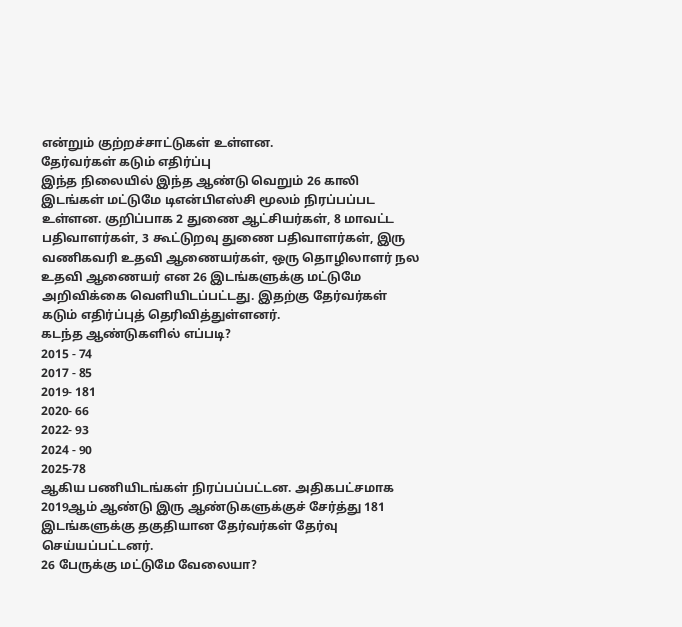என்றும் குற்றச்சாட்டுகள் உள்ளன.
தேர்வர்கள் கடும் எதிர்ப்பு
இந்த நிலையில் இந்த ஆண்டு வெறும் 26 காலி இடங்கள் மட்டுமே டிஎன்பிஎஸ்சி மூலம் நிரப்பப்பட உள்ளன. குறிப்பாக 2 துணை ஆட்சியர்கள், 8 மாவட்ட பதிவாளர்கள், 3 கூட்டுறவு துணை பதிவாளர்கள், இரு வணிகவரி உதவி ஆணையர்கள், ஒரு தொழிலாளர் நல உதவி ஆணையர் என 26 இடங்களுக்கு மட்டுமே அறிவிக்கை வெளியிடப்பட்டது. இதற்கு தேர்வர்கள் கடும் எதிர்ப்புத் தெரிவித்துள்ளனர்.
கடந்த ஆண்டுகளில் எப்படி?
2015 - 74
2017 - 85
2019- 181
2020- 66
2022- 93
2024 - 90
2025-78
ஆகிய பணியிடங்கள் நிரப்பப்பட்டன. அதிகபட்சமாக 2019ஆம் ஆண்டு இரு ஆண்டுகளுக்குச் சேர்த்து 181 இடங்களுக்கு தகுதியான தேர்வர்கள் தேர்வு செய்யப்பட்டனர்.
26 பேருக்கு மட்டுமே வேலையா?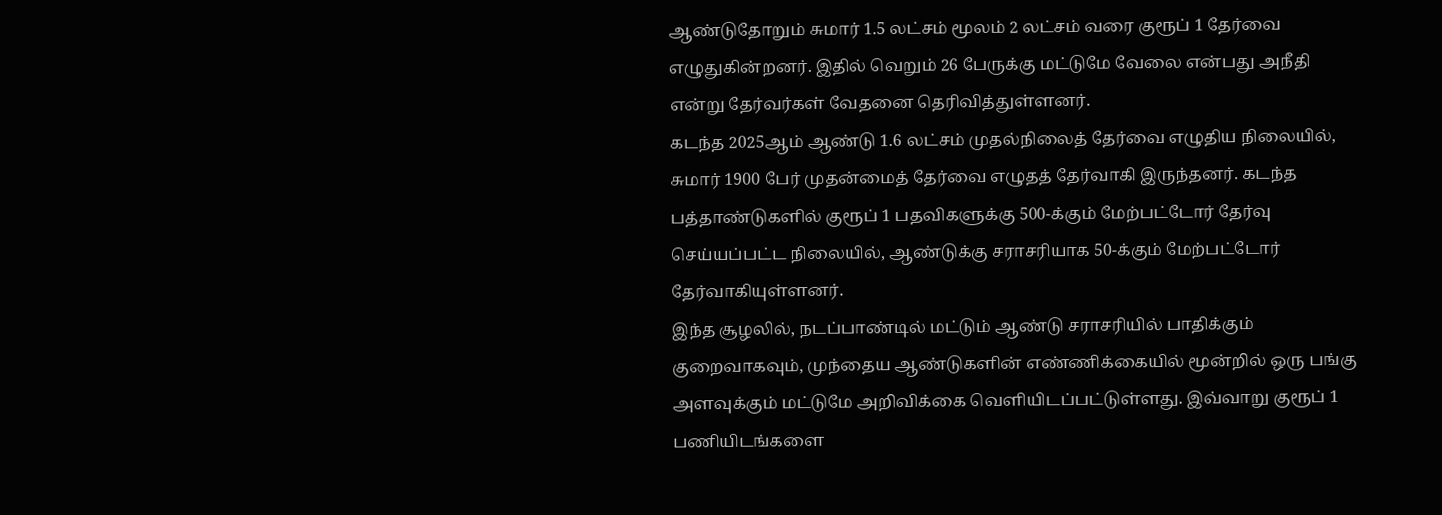ஆண்டுதோறும் சுமார் 1.5 லட்சம் மூலம் 2 லட்சம் வரை குரூப் 1 தேர்வை எழுதுகின்றனர். இதில் வெறும் 26 பேருக்கு மட்டுமே வேலை என்பது அநீதி என்று தேர்வர்கள் வேதனை தெரிவித்துள்ளனர்.
கடந்த 2025ஆம் ஆண்டு 1.6 லட்சம் முதல்நிலைத் தேர்வை எழுதிய நிலையில், சுமார் 1900 பேர் முதன்மைத் தேர்வை எழுதத் தேர்வாகி இருந்தனர். கடந்த பத்தாண்டுகளில் குரூப் 1 பதவிகளுக்கு 500-க்கும் மேற்பட்டோர் தேர்வு செய்யப்பட்ட நிலையில், ஆண்டுக்கு சராசரியாக 50-க்கும் மேற்பட்டோர் தேர்வாகியுள்ளனர்.
இந்த சூழலில், நடப்பாண்டில் மட்டும் ஆண்டு சராசரியில் பாதிக்கும் குறைவாகவும், முந்தைய ஆண்டுகளின் எண்ணிக்கையில் மூன்றில் ஒரு பங்கு அளவுக்கும் மட்டுமே அறிவிக்கை வெளியிடப்பட்டுள்ளது. இவ்வாறு குரூப் 1 பணியிடங்களை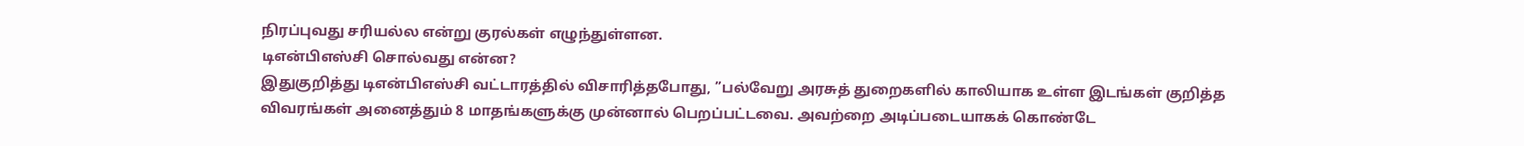நிரப்புவது சரியல்ல என்று குரல்கள் எழுந்துள்ளன.
டிஎன்பிஎஸ்சி சொல்வது என்ன?
இதுகுறித்து டிஎன்பிஎஸ்சி வட்டாரத்தில் விசாரித்தபோது, ’’பல்வேறு அரசுத் துறைகளில் காலியாக உள்ள இடங்கள் குறித்த விவரங்கள் அனைத்தும் 8 மாதங்களுக்கு முன்னால் பெறப்பட்டவை. அவற்றை அடிப்படையாகக் கொண்டே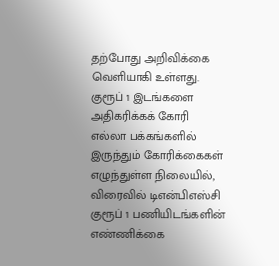தற்போது அறிவிக்கை வெளியாகி உள்ளது.
குரூப் 1 இடங்களை அதிகரிக்கக் கோரி எல்லா பக்கங்களில் இருந்தும் கோரிக்கைகள் எழுந்துள்ள நிலையில், விரைவில் டிஎன்பிஎஸ்சி குரூப் 1 பணியிடங்களின் எண்ணிக்கை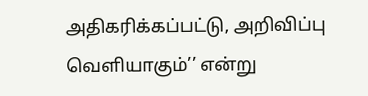அதிகரிக்கப்பட்டு, அறிவிப்பு வெளியாகும்’’ என்று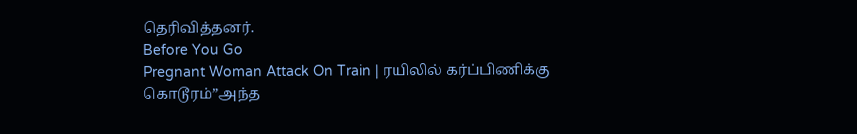தெரிவித்தனர்.
Before You Go
Pregnant Woman Attack On Train | ரயிலில் கர்ப்பிணிக்கு கொடூரம்”அந்த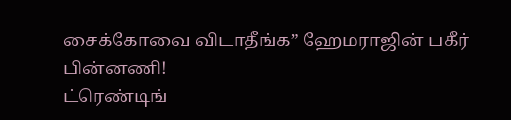சைக்கோவை விடாதீங்க” ஹேமராஜின் பகீர் பின்னணி!
ட்ரெண்டிங்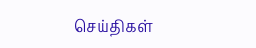செய்திகள்